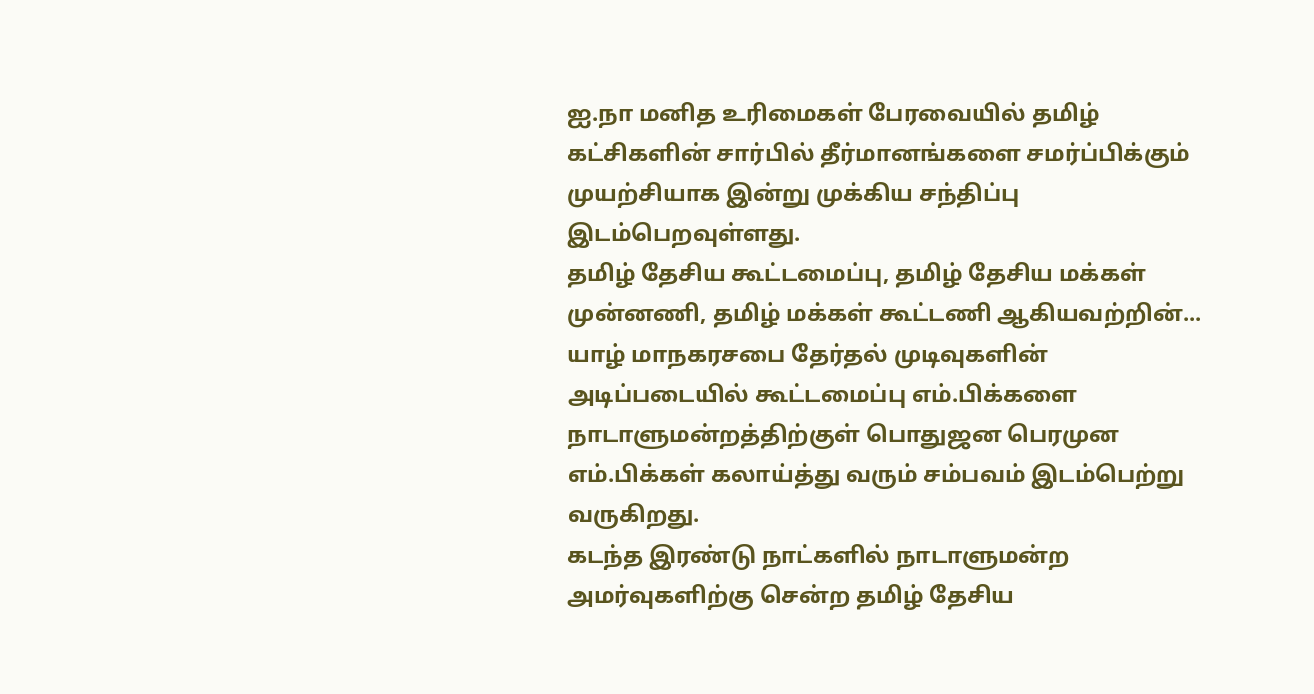ஐ.நா மனித உரிமைகள் பேரவையில் தமிழ் கட்சிகளின் சார்பில் தீர்மானங்களை சமர்ப்பிக்கும் முயற்சியாக இன்று முக்கிய சந்திப்பு இடம்பெறவுள்ளது.
தமிழ் தேசிய கூட்டமைப்பு, தமிழ் தேசிய மக்கள் முன்னணி, தமிழ் மக்கள் கூட்டணி ஆகியவற்றின்...
யாழ் மாநகரசபை தேர்தல் முடிவுகளின் அடிப்படையில் கூட்டமைப்பு எம்.பிக்களை நாடாளுமன்றத்திற்குள் பொதுஜன பெரமுன எம்.பிக்கள் கலாய்த்து வரும் சம்பவம் இடம்பெற்று வருகிறது.
கடந்த இரண்டு நாட்களில் நாடாளுமன்ற அமர்வுகளிற்கு சென்ற தமிழ் தேசிய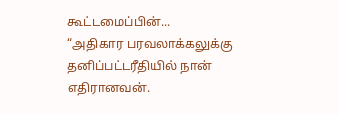கூட்டமைப்பின்...
“அதிகார பரவலாக்கலுக்கு தனிப்பட்டரீதியில் நான் எதிரானவன்.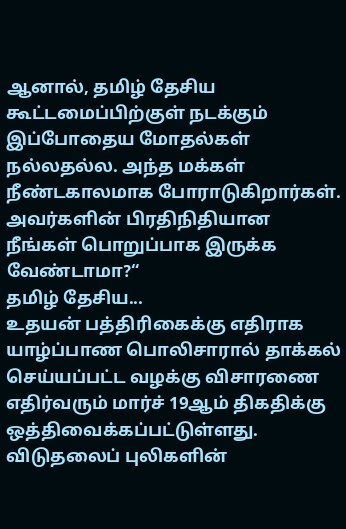ஆனால், தமிழ் தேசிய கூட்டமைப்பிற்குள் நடக்கும் இப்போதைய மோதல்கள் நல்லதல்ல. அந்த மக்கள் நீண்டகாலமாக போராடுகிறார்கள். அவர்களின் பிரதிநிதியான நீங்கள் பொறுப்பாக இருக்க வேண்டாமா?“
தமிழ் தேசிய...
உதயன் பத்திரிகைக்கு எதிராக யாழ்ப்பாண பொலிசாரால் தாக்கல் செய்யப்பட்ட வழக்கு விசாரணை எதிர்வரும் மார்ச் 19ஆம் திகதிக்கு ஒத்திவைக்கப்பட்டுள்ளது.
விடுதலைப் புலிகளின்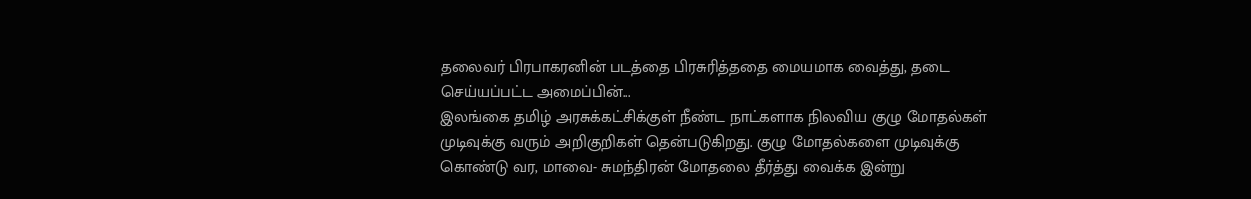தலைவர் பிரபாகரனின் படத்தை பிரசுரித்ததை மையமாக வைத்து, தடை செய்யப்பட்ட அமைப்பின்...
இலங்கை தமிழ் அரசுக்கட்சிக்குள் நீண்ட நாட்களாக நிலவிய குழு மோதல்கள் முடிவுக்கு வரும் அறிகுறிகள் தென்படுகிறது. குழு மோதல்களை முடிவுக்கு கொண்டு வர, மாவை- சுமந்திரன் மோதலை தீர்த்து வைக்க இன்று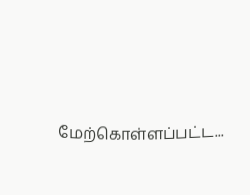மேற்கொள்ளப்பட்ட...